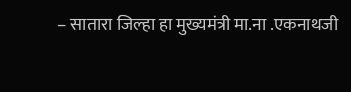– सातारा जिल्हा हा मुख्यमंत्री मा.ना .एकनाथजी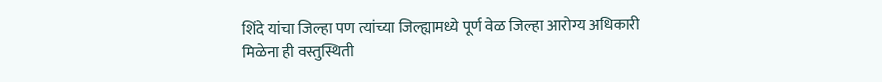शिंदे यांचा जिल्हा पण त्यांच्या जिल्ह्यामध्ये पूर्ण वेळ जिल्हा आरोग्य अधिकारी मिळेना ही वस्तुस्थिती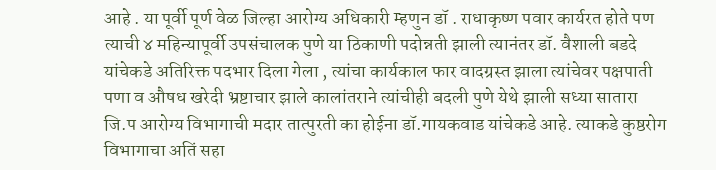आहे . या पूर्वी पूर्ण वेळ जिल्हा आरोग्य अधिकारी म्हणुन डॉ . राधाकृष्ण पवार कार्यरत होते पण त्याची ४ महिन्यापूर्वी उपसंचालक पुणे या ठिकाणी पदोन्नती झाली त्यानंतर डॉ. वैशाली बडदे यांचेकडे अतिरिक्त पदभार दिला गेला , त्यांचा कार्यकाल फार वादग्रस्त झाला त्यांचेवर पक्षपाती पणा व औषध खरेदी भ्रष्टाचार झाले कालांतराने त्यांचीही बदली पुणे येथे झाली सध्या सातारा जि.प आरोग्य विभागाची मदार तात्पुरती का होईना डॉ.गायकवाड यांचेकडे आहे. त्याकडे कुष्ठरोग विभागाचा अतिं सहा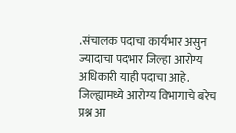.संचालक पदाचा कार्यभार असुन ज्यादाचा पदभार जिल्हा आरोग्य अधिकारी याही पदाचा आहे. जिल्ह्यामध्ये आरोग्य विभागाचे बरेच प्रश्न आ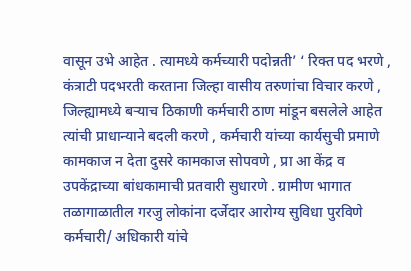वासून उभे आहेत . त्यामध्ये कर्मच्यारी पदोन्नती’ ‘ रिक्त पद भरणे , कंत्राटी पदभरती करताना जिल्हा वासीय तरुणांचा विचार करणे , जिल्ह्यामध्ये बऱ्याच ठिकाणी कर्मचारी ठाण मांडून बसलेले आहेत त्यांची प्राधान्याने बदली करणे , कर्मचारी यांच्या कार्यसुची प्रमाणे कामकाज न देता दुसरे कामकाज सोपवणे , प्रा आ केंद्र व उपकेंद्राच्या बांधकामाची प्रतवारी सुधारणे . ग्रामीण भागात तळागाळातील गरजु लोकांना दर्जेदार आरोग्य सुविधा पुरविणे कर्मचारी/ अधिकारी यांचे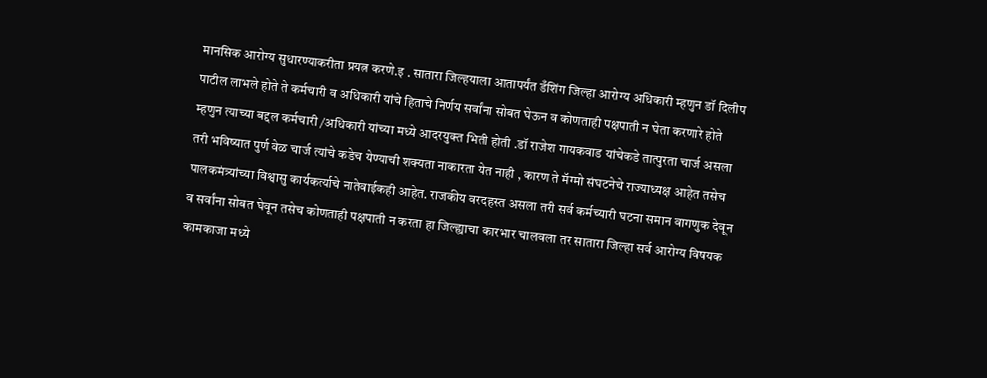मानसिक आरोग्य सुधारण्याकरीता प्रयत्न करणे.इ . सातारा जिल्हयाला आतापर्यंत डँशिंग जिल्हा आरोग्य अधिकारी म्हणुन डॉ दिलीप पाटील लाभले होते ते कर्मचारी व अधिकारी यांचे हिताचे निर्णय सर्वांना सोबत घेऊन व कोणताही पक्षपाती न घेता करणारे होते म्हणुन त्याच्या बद्दल कर्मचारी /अधिकारी यांच्या मध्ये आदरयुक्त भिती होती .डॉ राजेश गायकवाड यांचेकडे तात्पुरता चार्ज असला तरी भविष्यात पुर्ण वेळ चार्ज त्यांचे कडेच येण्याची शक्यता नाकारता येत नाही , कारण ते मॅग्मो संघटनेचे राज्याध्यक्ष आहेत तसेच पालकमंत्र्यांच्या विश्वासु कार्यकर्त्याचे नातेवाईकही आहेत. राजकीय वरदहस्त असला तरी सर्व कर्मच्यारी घटना समान वागणुक देवून व सर्वांना सोबत घेवून तसेच कोणताही पक्षपाती न करता हा जिल्ह्याचा कारभार चालवला तर सातारा जिल्हा सर्व आरोग्य विषयक कामकाजा मध्ये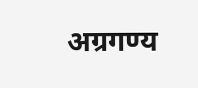अग्रगण्य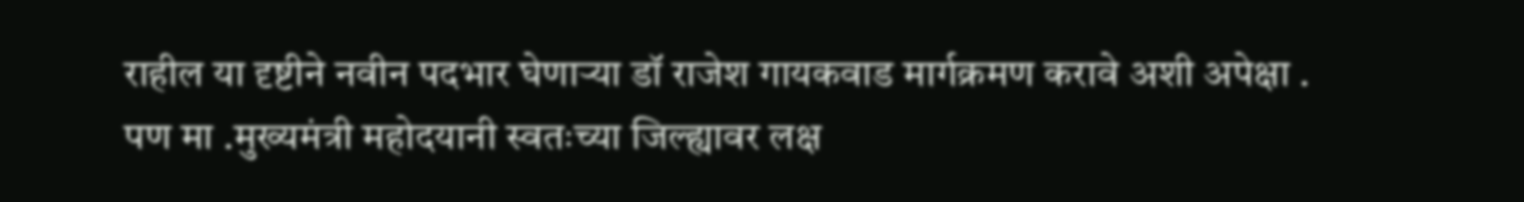राहील या दृष्टीने नवीन पदभार घेणाऱ्या डॉ राजेश गायकवाड मार्गक्रमण करावे अशी अपेक्षा . पण मा .मुख्यमंत्री महोदयानी स्वतःच्या जिल्ह्यावर लक्ष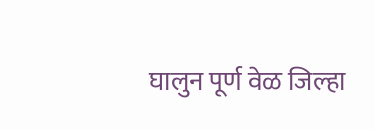घालुन पूर्ण वेळ जिल्हा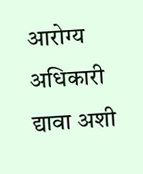आरोग्य अधिकारी द्यावा अशी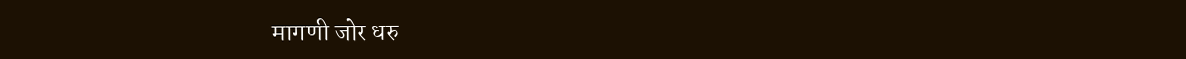मागणी जोर धरु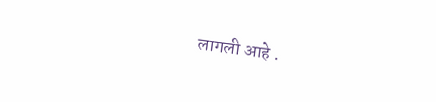लागली आहे .